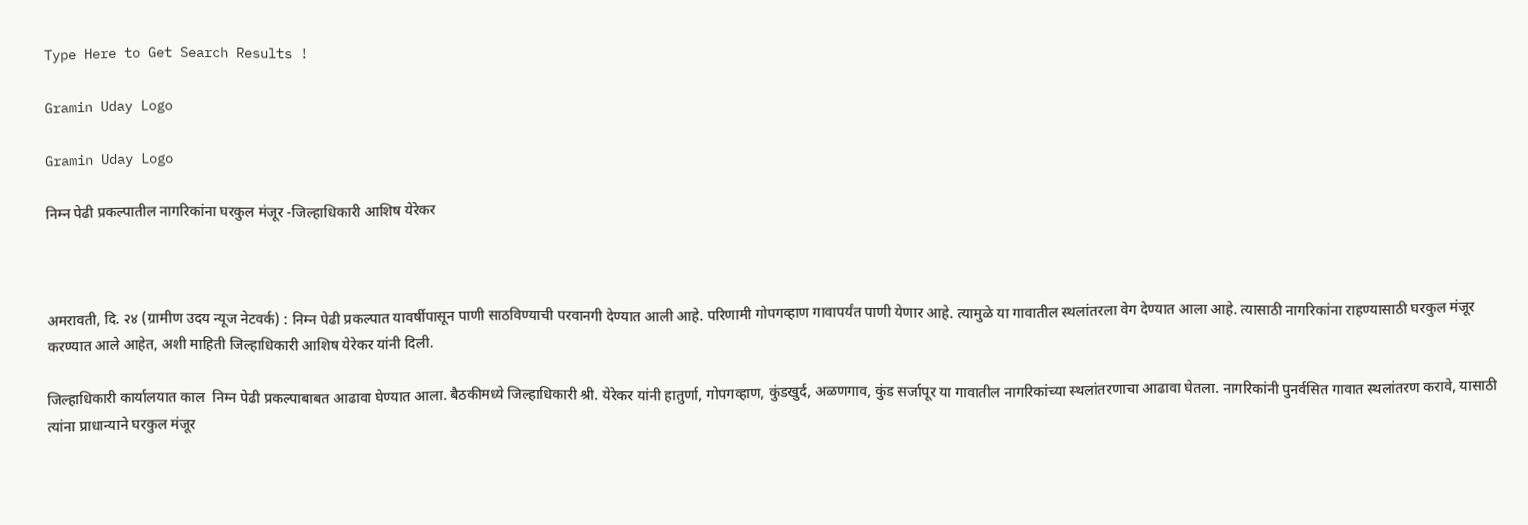Type Here to Get Search Results !

Gramin Uday Logo

Gramin Uday Logo

निम्न पेढी प्रकल्पातील नागरिकांना घरकुल मंजूर -जिल्हाधिकारी आशिष येरेकर



अमरावती, दि. २४ (ग्रामीण उदय न्यूज नेटवर्क) : निम्न पेढी प्रकल्पात यावर्षीपासून पाणी साठविण्याची परवानगी देण्यात आली आहे. परिणामी गोपगव्हाण गावापर्यंत पाणी येणार आहे. त्यामुळे या गावातील स्थलांतरला वेग देण्यात आला आहे. त्यासाठी नागरिकांना राहण्यासाठी घरकुल मंजूर करण्यात आले आहेत, अशी माहिती जिल्हाधिकारी आशिष येरेकर यांनी दिली.

जिल्हाधिकारी कार्यालयात काल  निम्न पेढी प्रकल्पाबाबत आढावा घेण्यात आला. बैठकीमध्ये जिल्हाधिकारी श्री. येरेकर यांनी हातुर्णा, गोपगव्हाण, कुंडखुर्द, अळणगाव, कुंड सर्जापूर या गावातील नागरिकांच्या स्थलांतरणाचा आढावा घेतला. नागरिकांनी पुनर्वसित गावात स्थलांतरण करावे, यासाठी त्यांना प्राधान्याने घरकुल मंजूर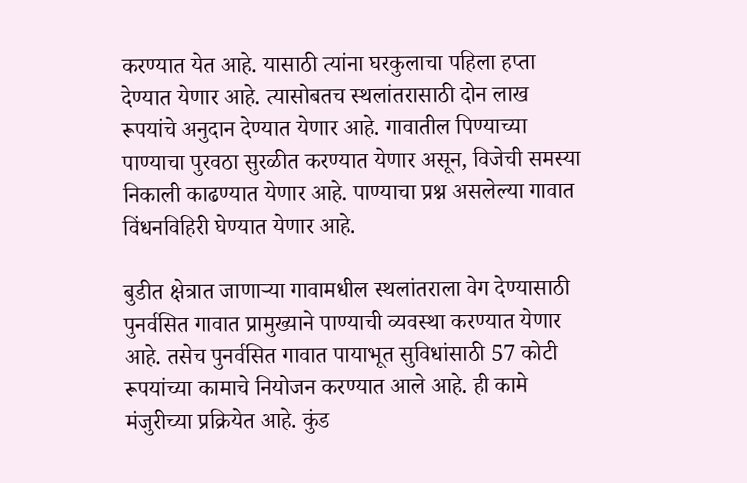करण्यात येत आहे. यासाठी त्यांना घरकुलाचा पहिला हप्ता देण्यात येणार आहे. त्यासोबतच स्थलांतरासाठी दोन लाख रूपयांचे अनुदान देण्यात येणार आहे. गावातील पिण्याच्या पाण्याचा पुरवठा सुरळीत करण्यात येणार असून, विजेची समस्या निकाली काढण्यात येणार आहे. पाण्याचा प्रश्न असलेल्या गावात विंधनविहिरी घेण्यात येणार आहे.

बुडीत क्षेत्रात जाणाऱ्या गावामधील स्थलांतराला वेग देण्यासाठी पुनर्वसित गावात प्रामुख्याने पाण्याची व्यवस्था करण्यात येणार आहे. तसेच पुनर्वसित गावात पायाभूत सुविधांसाठी 57 कोटी रूपयांच्या कामाचे नियोजन करण्यात आले आहे. ही कामे मंजुरीच्या प्रक्रियेत आहे. कुंड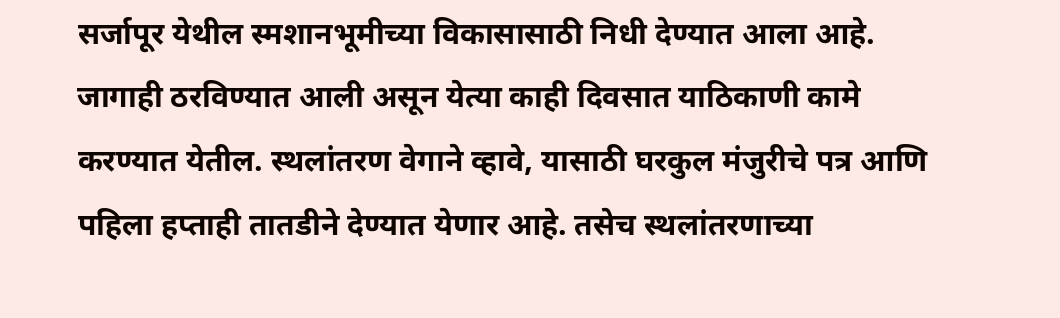सर्जापूर येथील स्मशानभूमीच्या विकासासाठी निधी देण्यात आला आहे. जागाही ठरविण्यात आली असून येत्या काही दिवसात याठिकाणी कामे करण्यात येतील. स्थलांतरण वेगाने व्हावे, यासाठी घरकुल मंजुरीचे पत्र आणि पहिला हप्ताही तातडीने देण्यात येणार आहे. तसेच स्थलांतरणाच्या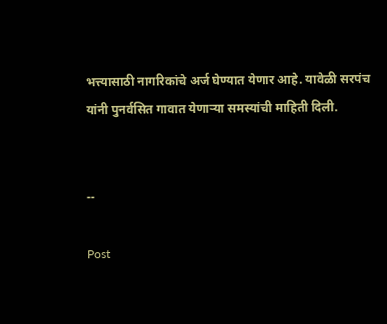भत्त्यासाठी नागरिकांचे अर्ज घेण्यात येणार आहे. यावेळी सरपंच यांनी पुनर्वसित गावात येणाऱ्या समस्यांची माहिती दिली.


--

Post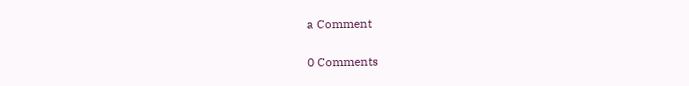a Comment

0 Comments